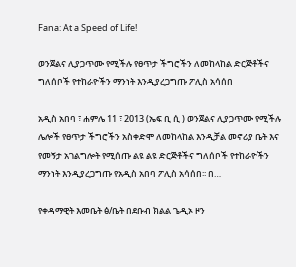Fana: At a Speed of Life!

ወንጀልና ሊያጋጥሙ የሚችሉ የፀጥታ ችግሮችን ለመከላከል ድርጅቶችና ግለሰቦች የተከራዮችን ማንነት እንዲያረጋግጡ ፖሊስ አሳሰበ

አዲስ አበባ ፣ ሐምሌ 11 ፣ 2013 (ኤፍ ቢ ሲ ) ወንጀልና ሊያጋጥሙ የሚችሉ ሌሎች የፀጥታ ችግሮችን አስቀድሞ ለመከላከል እንዲቻል መኖሪያ ቤት እና የመኝታ አገልግሎት የሚሰጡ ልዩ ልዩ ድርጅቶችና ግለሰቦች የተከራዮችን ማንነት እንዲያረጋግጡ የአዲስ አበባ ፖሊስ አሳሰበ፡፡ በ…

የቀዳማዊት እመቤት ፅ/ቤት በደቡብ ክልል ጌዲኦ ዞን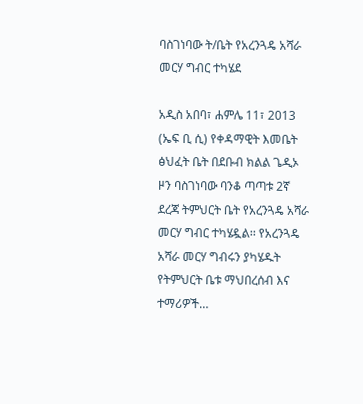ባስገነባው ት/ቤት የአረንጓዴ አሻራ መርሃ ግብር ተካሄደ

አዲስ አበባ፣ ሐምሌ 11፣ 2013 (ኤፍ ቢ ሲ) የቀዳማዊት እመቤት ፅህፈት ቤት በደቡብ ክልል ጌዲኦ ዞን ባስገነባው ባንቆ ጣጣቱ 2ኛ ደረጃ ትምህርት ቤት የአረንጓዴ አሻራ መርሃ ግብር ተካሄዷል፡፡ የአረንጓዴ አሻራ መርሃ ግብሩን ያካሄዱት የትምህርት ቤቱ ማህበረሰብ እና ተማሪዎች…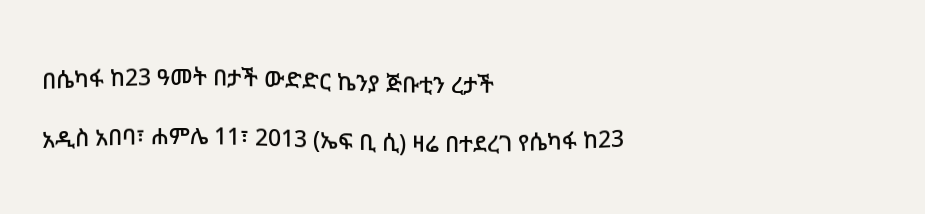በሴካፋ ከ23 ዓመት በታች ውድድር ኬንያ ጅቡቲን ረታች

አዲስ አበባ፣ ሐምሌ 11፣ 2013 (ኤፍ ቢ ሲ) ዛሬ በተደረገ የሴካፋ ከ23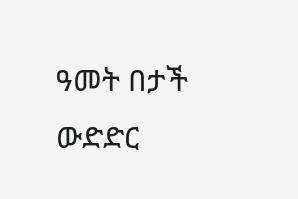ዓመት በታች ውድድር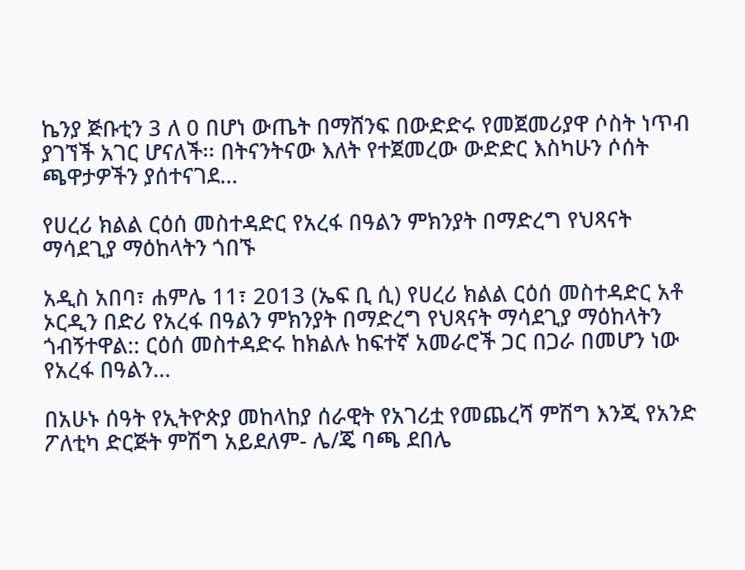ኬንያ ጅቡቲን 3 ለ 0 በሆነ ውጤት በማሸንፍ በውድድሩ የመጀመሪያዋ ሶስት ነጥብ ያገኘች አገር ሆናለች፡፡ በትናንትናው እለት የተጀመረው ውድድር እስካሁን ሶሰት ጫዋታዎችን ያሰተናገደ…

የሀረሪ ክልል ርዕሰ መስተዳድር የአረፋ በዓልን ምክንያት በማድረግ የህጻናት ማሳደጊያ ማዕከላትን ጎበኙ

አዲስ አበባ፣ ሐምሌ 11፣ 2013 (ኤፍ ቢ ሲ) የሀረሪ ክልል ርዕሰ መስተዳድር አቶ ኦርዲን በድሪ የአረፋ በዓልን ምክንያት በማድረግ የህጻናት ማሳደጊያ ማዕከላትን ጎብኝተዋል:: ርዕሰ መስተዳድሩ ከክልሉ ከፍተኛ አመራሮች ጋር በጋራ በመሆን ነው የአረፋ በዓልን…

በአሁኑ ሰዓት የኢትዮጵያ መከላከያ ሰራዊት የአገሪቷ የመጨረሻ ምሽግ እንጂ የአንድ ፖለቲካ ድርጅት ምሽግ አይደለም- ሌ/ጄ ባጫ ደበሌ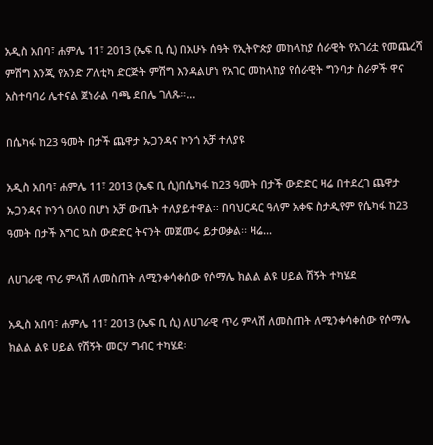አዲስ አበባ፣ ሐምሌ 11፣ 2013 (ኤፍ ቢ ሲ) በአሁኑ ሰዓት የኢትዮጵያ መከላከያ ሰራዊት የአገሪቷ የመጨረሻ ምሽግ እንጂ የአንድ ፖለቲካ ድርጅት ምሽግ እንዳልሆነ የአገር መከላከያ የሰራዊት ግንባታ ስራዎች ዋና አስተባባሪ ሌተናል ጀነራል ባጫ ደበሌ ገለጹ።…

በሴካፋ ከ23 ዓመት በታች ጨዋታ ኡጋንዳና ኮንጎ አቻ ተለያዩ

አዲስ አበባ፣ ሐምሌ 11፣ 2013 (ኤፍ ቢ ሲ)በሴካፋ ከ23 ዓመት በታች ውድድር ዛሬ በተደረገ ጨዋታ ኡጋንዳና ኮንጎ 0ለ0 በሆነ አቻ ውጤት ተለያይተዋል፡፡ በባህርዳር ዓለም አቀፍ ስታዲየም የሴካፋ ከ23 ዓመት በታች እግር ኳስ ውድድር ትናንት መጀመሩ ይታወቃል፡፡ ዛሬ…

ለሀገራዊ ጥሪ ምላሽ ለመስጠት ለሚንቀሳቀሰው የሶማሌ ክልል ልዩ ሀይል ሽኝት ተካሄደ

አዲስ አበባ፣ ሐምሌ 11፣ 2013 (ኤፍ ቢ ሲ) ለሀገራዊ ጥሪ ምላሽ ለመስጠት ለሚንቀሳቀሰው የሶማሌ ክልል ልዩ ሀይል የሽኝት መርሃ ግብር ተካሄደ፡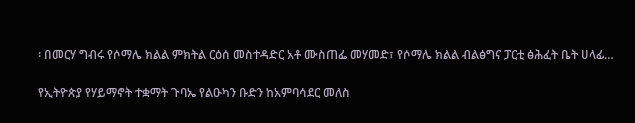፡ በመርሃ ግብሩ የሶማሌ ክልል ምክትል ርዕሰ መስተዳድር አቶ ሙስጠፌ መሃመድ፣ የሶማሌ ክልል ብልፅግና ፓርቲ ፅሕፈት ቤት ሀላፊ…

የኢትዮጵያ የሃይማኖት ተቋማት ጉባኤ የልዑካን ቡድን ከአምባሳደር መለስ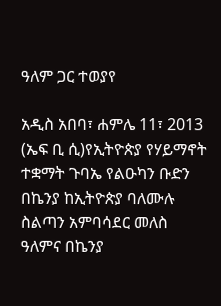ዓለም ጋር ተወያየ

አዲስ አበባ፣ ሐምሌ 11፣ 2013 (ኤፍ ቢ ሲ)የኢትዮጵያ የሃይማኖት ተቋማት ጉባኤ የልዑካን ቡድን በኬንያ ከኢትዮጵያ ባለሙሉ ስልጣን አምባሳደር መለስ ዓለምና በኬንያ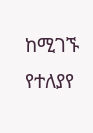ከሚገኙ የተለያየ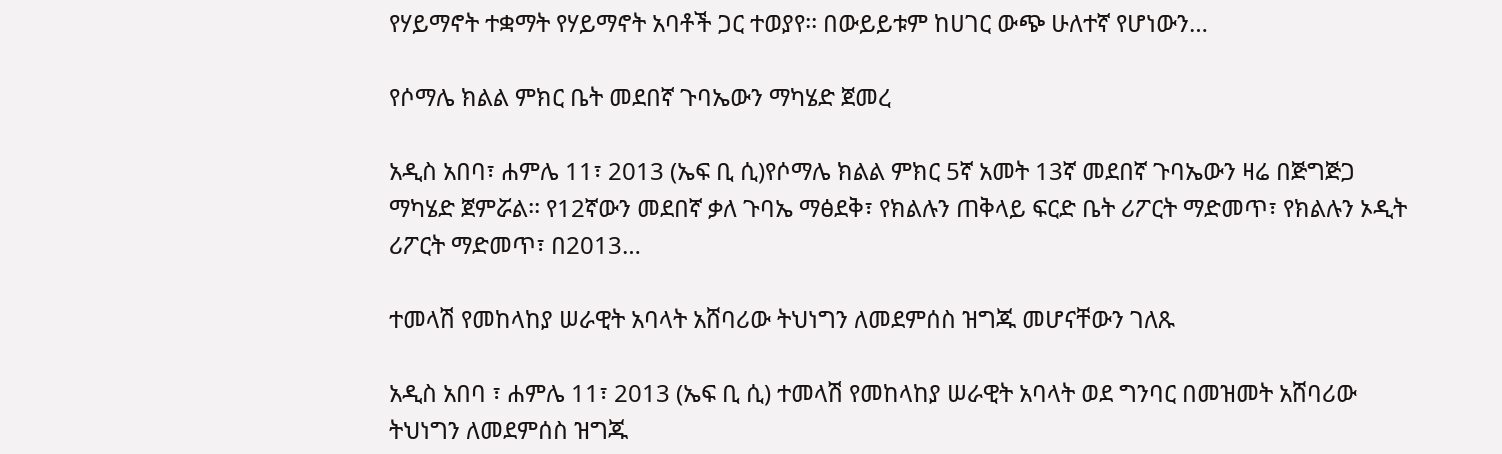የሃይማኖት ተቋማት የሃይማኖት አባቶች ጋር ተወያየ፡፡ በውይይቱም ከሀገር ውጭ ሁለተኛ የሆነውን…

የሶማሌ ክልል ምክር ቤት መደበኛ ጉባኤውን ማካሄድ ጀመረ

አዲስ አበባ፣ ሐምሌ 11፣ 2013 (ኤፍ ቢ ሲ)የሶማሌ ክልል ምክር 5ኛ አመት 13ኛ መደበኛ ጉባኤውን ዛሬ በጅግጅጋ ማካሄድ ጀምሯል፡፡ የ12ኛውን መደበኛ ቃለ ጉባኤ ማፅደቅ፣ የክልሉን ጠቅላይ ፍርድ ቤት ሪፖርት ማድመጥ፣ የክልሉን ኦዲት ሪፖርት ማድመጥ፣ በ2013…

ተመላሽ የመከላከያ ሠራዊት አባላት አሸባሪው ትህነግን ለመደምሰስ ዝግጁ መሆናቸውን ገለጹ

አዲስ አበባ ፣ ሐምሌ 11፣ 2013 (ኤፍ ቢ ሲ) ተመላሽ የመከላከያ ሠራዊት አባላት ወደ ግንባር በመዝመት አሸባሪው ትህነግን ለመደምሰስ ዝግጁ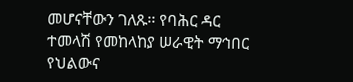መሆናቸውን ገለጹ፡፡ የባሕር ዳር ተመላሽ የመከላከያ ሠራዊት ማኅበር የህልውና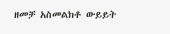ዘመቻ አስመልክቶ ውይይት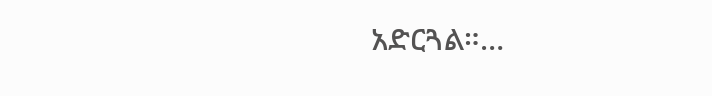አድርጓል።…